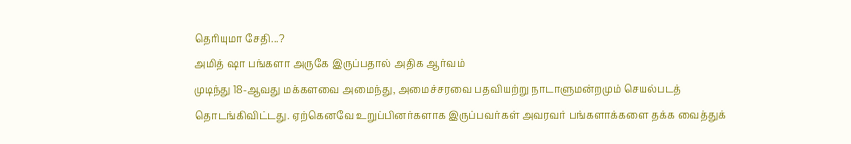தெரியுமா சேதி...?
அமித் ஷா பங்களா அருகே இருப்பதால் அதிக ஆர்வம்
முடிந்து 18-ஆவது மக்களவை அமைந்து, அமைச்சரவை பதவியற்று நாடாளுமன்றமும் செயல்படத் தொடங்கிவிட்டது. ஏற்கெனவே உறுப்பினர்களாக இருப்பவர்கள் அவரவர் பங்களாக்களை தக்க வைத்துக்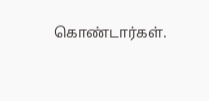கொண்டார்கள்.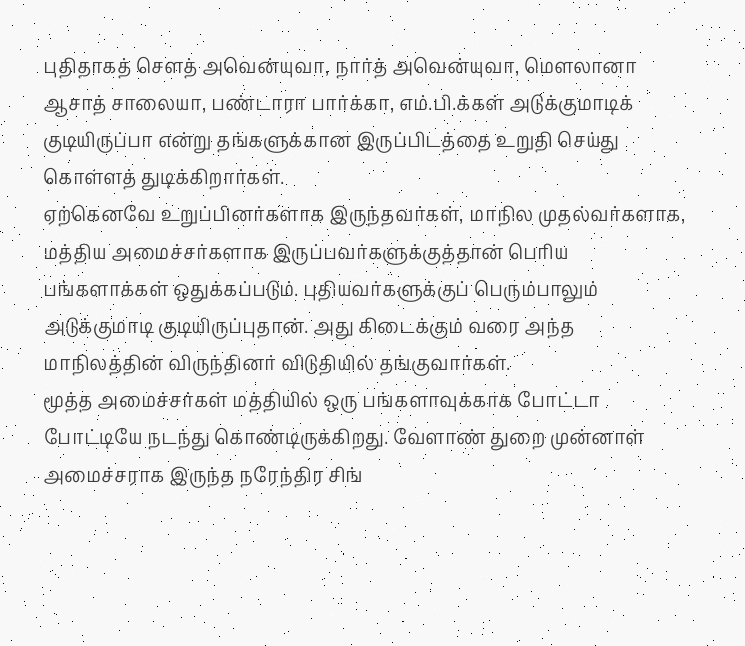புதிதாகத் செளத் அவென்யுவா, நார்த் அவென்யுவா, மெளலானா ஆசாத் சாலையா, பண்டாரா பார்க்கா, எம்.பி.க்கள் அடுக்குமாடிக் குடியிருப்பா என்று தங்களுக்கான இருப்பிடத்தை உறுதி செய்து கொள்ளத் துடிக்கிறார்கள்.
ஏற்கெனவே உறுப்பினர்களாக இருந்தவர்கள், மாநில முதல்வர்களாக, மத்திய அமைச்சர்களாக இருப்பவர்களுக்குத்தான் பெரிய பங்களாக்கள் ஒதுக்கப்படும். புதியவர்களுக்குப் பெரும்பாலும் அடுக்குமாடி குடியிருப்புதான். அது கிடைக்கும் வரை அந்த மாநிலத்தின் விருந்தினர் விடுதியில் தங்குவார்கள்.
மூத்த அமைச்சர்கள் மத்தியில் ஒரு பங்களாவுக்காக போட்டா போட்டியே நடந்து கொண்டிருக்கிறது. வேளாண் துறை முன்னாள் அமைச்சராக இருந்த நரேந்திர சிங்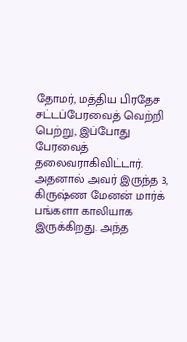தோமர், மத்திய பிரதேச சட்டப்பேரவைத் வெற்றி பெற்று, இப்போது பேரவைத் தலைவராகிவிட்டார். அதனால் அவர் இருந்த 3, கிருஷ்ண மேனன் மார்க் பங்களா காலியாக இருக்கிறது. அந்த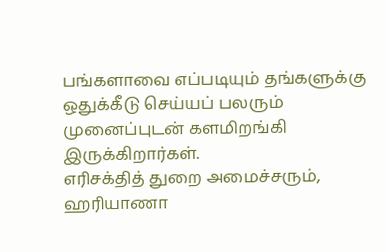பங்களாவை எப்படியும் தங்களுக்கு ஒதுக்கீடு செய்யப் பலரும் முனைப்புடன் களமிறங்கி இருக்கிறார்கள்.
எரிசக்தித் துறை அமைச்சரும், ஹரியாணா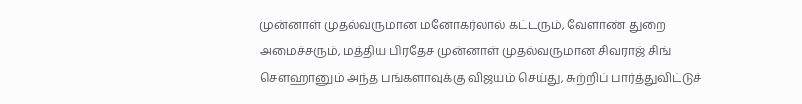முன்னாள் முதல்வருமான மனோகர்லால் கட்டரும், வேளாண் துறை அமைச்சரும், மத்திய பிரதேச முன்னாள் முதல்வருமான சிவராஜ் சிங் செளஹானும் அந்த பங்களாவுக்கு விஜயம் செய்து, சுற்றிப் பார்த்துவிட்டுச்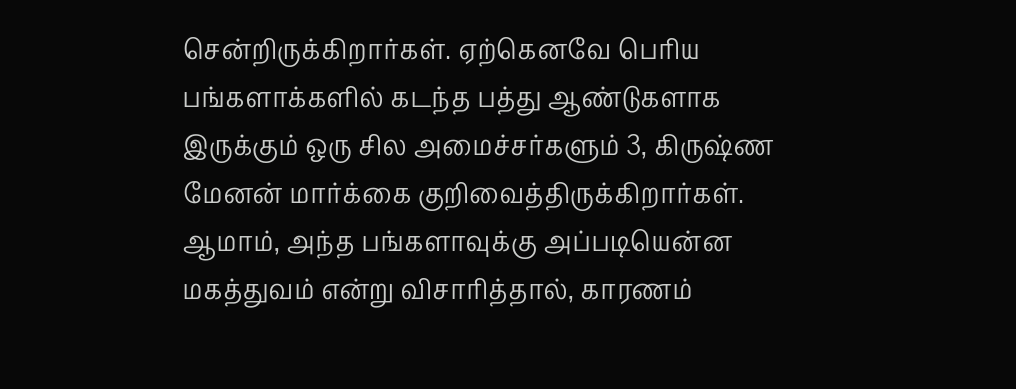சென்றிருக்கிறார்கள். ஏற்கெனவே பெரிய பங்களாக்களில் கடந்த பத்து ஆண்டுகளாக இருக்கும் ஒரு சில அமைச்சர்களும் 3, கிருஷ்ண மேனன் மார்க்கை குறிவைத்திருக்கிறார்கள்.
ஆமாம், அந்த பங்களாவுக்கு அப்படியென்ன மகத்துவம் என்று விசாரித்தால், காரணம்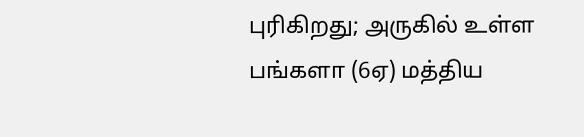புரிகிறது; அருகில் உள்ள பங்களா (6ஏ) மத்திய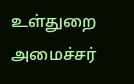உள்துறை அமைச்சர்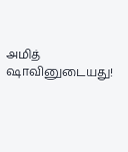அமித் ஷாவினுடையது!